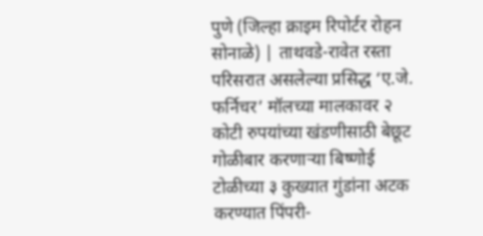पुणे (जिल्हा क्राइम रिपोर्टर रोहन सोनाळे) | ताथवडे-रावेत रस्ता परिसरात असलेल्या प्रसिद्ध ‘ए.जे. फर्निचर’ मॉलच्या मालकावर २ कोटी रुपयांच्या खंडणीसाठी बेछूट गोळीबार करणाऱ्या बिष्णोई टोळीच्या ३ कुख्यात गुंडांना अटक करण्यात पिंपरी-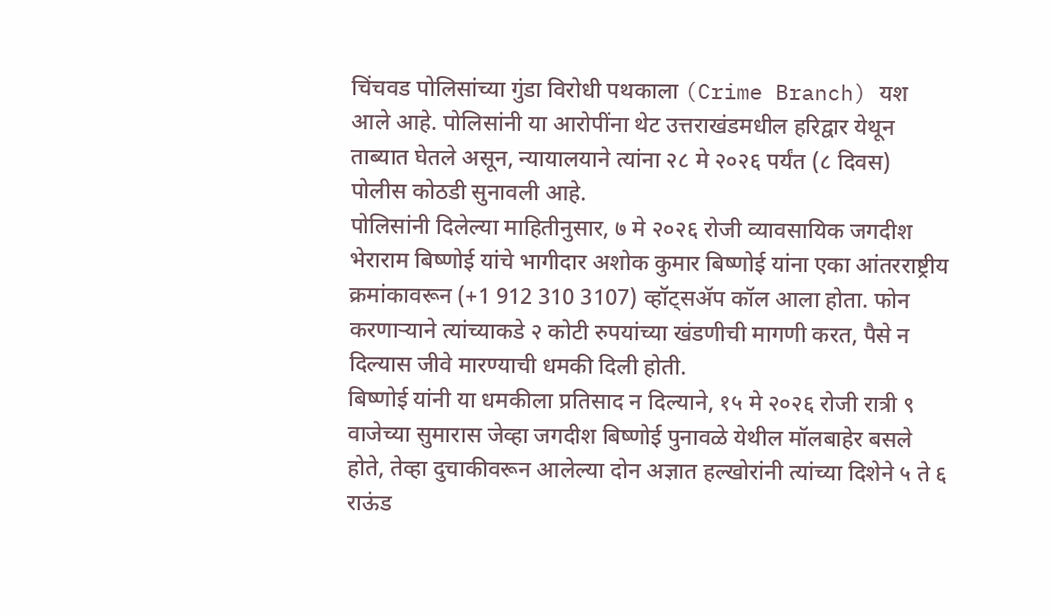चिंचवड पोलिसांच्या गुंडा विरोधी पथकाला (Crime Branch) यश आले आहे. पोलिसांनी या आरोपींना थेट उत्तराखंडमधील हरिद्वार येथून ताब्यात घेतले असून, न्यायालयाने त्यांना २८ मे २०२६ पर्यंत (८ दिवस) पोलीस कोठडी सुनावली आहे.
पोलिसांनी दिलेल्या माहितीनुसार, ७ मे २०२६ रोजी व्यावसायिक जगदीश भेराराम बिष्णोई यांचे भागीदार अशोक कुमार बिष्णोई यांना एका आंतरराष्ट्रीय क्रमांकावरून (+1 912 310 3107) व्हॉट्सॲप कॉल आला होता. फोन करणाऱ्याने त्यांच्याकडे २ कोटी रुपयांच्या खंडणीची मागणी करत, पैसे न दिल्यास जीवे मारण्याची धमकी दिली होती.
बिष्णोई यांनी या धमकीला प्रतिसाद न दिल्याने, १५ मे २०२६ रोजी रात्री ९ वाजेच्या सुमारास जेव्हा जगदीश बिष्णोई पुनावळे येथील मॉलबाहेर बसले होते, तेव्हा दुचाकीवरून आलेल्या दोन अज्ञात हल्खोरांनी त्यांच्या दिशेने ५ ते ६ राऊंड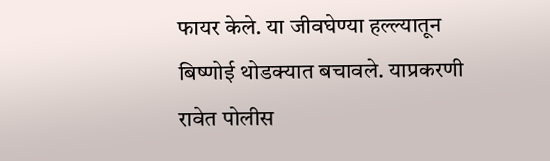फायर केले. या जीवघेण्या हल्ल्यातून बिष्णोई थोडक्यात बचावले. याप्रकरणी रावेत पोलीस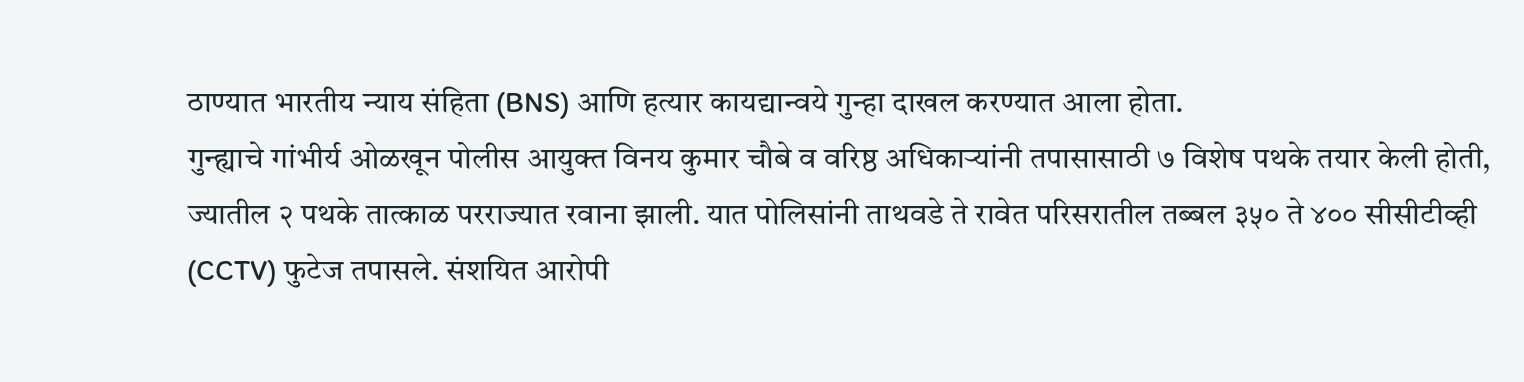ठाण्यात भारतीय न्याय संहिता (BNS) आणि हत्यार कायद्यान्वये गुन्हा दाखल करण्यात आला होता.
गुन्ह्याचे गांभीर्य ओळखून पोलीस आयुक्त विनय कुमार चौबे व वरिष्ठ अधिकाऱ्यांनी तपासासाठी ७ विशेष पथके तयार केली होती, ज्यातील २ पथके तात्काळ परराज्यात रवाना झाली. यात पोलिसांनी ताथवडे ते रावेत परिसरातील तब्बल ३५० ते ४०० सीसीटीव्ही (CCTV) फुटेज तपासले. संशयित आरोपी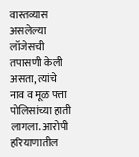वास्तव्यास असलेल्या लॉजेसची तपासणी केली असता, त्यांचे नाव व मूळ पत्ता पोलिसांच्या हाती लागला. आरोपी हरियाणातील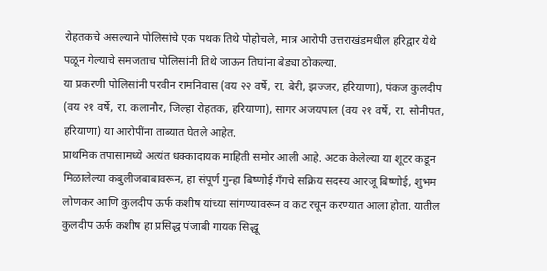रोहतकचे असल्याने पोलिसांचे एक पथक तिथे पोहोचले, मात्र आरोपी उत्तराखंडमधील हरिद्वार येथे पळून गेल्याचे समजताच पोलिसांनी तिथे जाऊन तिघांना बेड्या ठोकल्या.
या प्रकरणी पोलिसांनी परवीन रामनिवास (वय २२ वर्षे, रा. बेरी, झज्जर, हरियाणा), पंकज कुलदीप (वय २१ वर्षे, रा. कलानौर, जिल्हा रोहतक, हरियाणा), सागर अजयपाल (वय २१ वर्षे, रा. सोनीपत, हरियाणा) या आरोपींना ताब्यात घेतले आहेत.
प्राथमिक तपासामध्ये अत्यंत धक्कादायक माहिती समोर आली आहे. अटक केलेल्या या शूटर कडून मिळालेल्या कबुलीजबाबावरून, हा संपूर्ण गुन्हा बिष्णोई गँगचे सक्रिय सदस्य आरजू बिष्णोई, शुभम लोणकर आणि कुलदीप ऊर्फ कशीष यांच्या सांगण्यावरून व कट रचून करण्यात आला होता. यातील कुलदीप ऊर्फ कशीष हा प्रसिद्ध पंजाबी गायक सिद्धू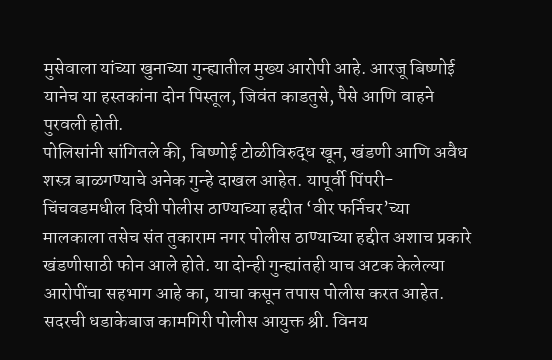मुसेवाला यांच्या खुनाच्या गुन्ह्यातील मुख्य आरोपी आहे. आरजू बिष्णोई यानेच या हस्तकांना दोन पिस्तूल, जिवंत काडतुसे, पैसे आणि वाहने पुरवली होती.
पोलिसांनी सांगितले की, बिष्णोई टोळीविरुद्ध खून, खंडणी आणि अवैध शस्त्र बाळगण्याचे अनेक गुन्हे दाखल आहेत. यापूर्वी पिंपरी-चिंचवडमधील दिघी पोलीस ठाण्याच्या हद्दीत ‘वीर फर्निचर’च्या मालकाला तसेच संत तुकाराम नगर पोलीस ठाण्याच्या हद्दीत अशाच प्रकारे खंडणीसाठी फोन आले होते. या दोन्ही गुन्ह्यांतही याच अटक केलेल्या आरोपींचा सहभाग आहे का, याचा कसून तपास पोलीस करत आहेत.
सदरची धडाकेबाज कामगिरी पोलीस आयुक्त श्री. विनय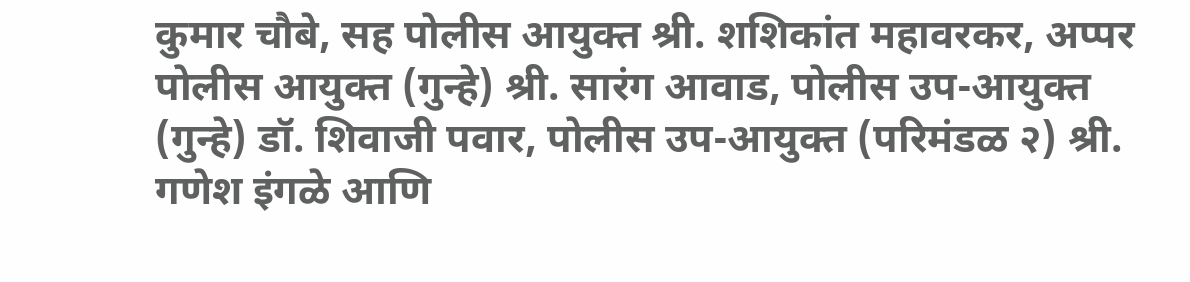कुमार चौबे, सह पोलीस आयुक्त श्री. शशिकांत महावरकर, अप्पर पोलीस आयुक्त (गुन्हे) श्री. सारंग आवाड, पोलीस उप-आयुक्त (गुन्हे) डॉ. शिवाजी पवार, पोलीस उप-आयुक्त (परिमंडळ २) श्री. गणेश इंगळे आणि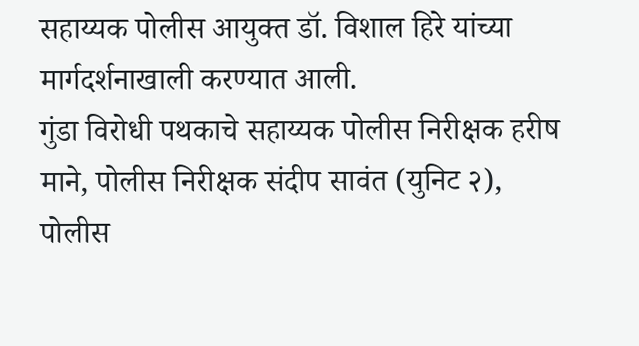सहाय्यक पोलीस आयुक्त डॉ. विशाल हिरे यांच्या मार्गदर्शनाखाली करण्यात आली.
गुंडा विरोधी पथकाचे सहाय्यक पोलीस निरीक्षक हरीष माने, पोलीस निरीक्षक संदीप सावंत (युनिट २), पोलीस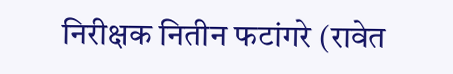निरीक्षक नितीन फटांगरे (रावेत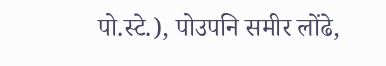पो.स्टे.), पोउपनि समीर लोंढे,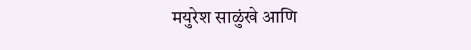मयुरेश साळुंखे आणि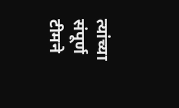त्यांच्या संपूर्ण टीमने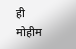ही मोहीम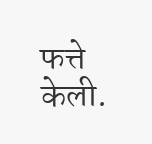फत्ते केली.